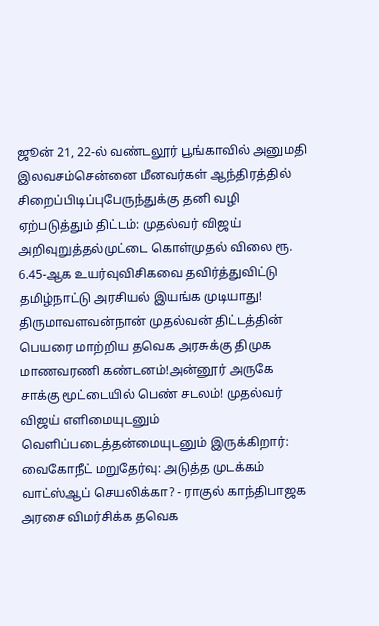ஜூன் 21, 22-ல் வண்டலூர் பூங்காவில் அனுமதி இலவசம்சென்னை மீனவர்கள் ஆந்திரத்தில் சிறைப்பிடிப்புபேருந்துக்கு தனி வழி ஏற்படுத்தும் திட்டம்: முதல்வர் விஜய் அறிவுறுத்தல்முட்டை கொள்முதல் விலை ரூ. 6.45-ஆக உயர்வுவிசிகவை தவிர்த்துவிட்டு தமிழ்நாட்டு அரசியல் இயங்க முடியாது! திருமாவளவன்நான் முதல்வன் திட்டத்தின் பெயரை மாற்றிய தவெக அரசுக்கு திமுக மாணவரணி கண்டனம்!அன்னூர் அருகே சாக்கு மூட்டையில் பெண் சடலம்! முதல்வர் விஜய் எளிமையுடனும் வெளிப்படைத்தன்மையுடனும் இருக்கிறார்: வைகோநீட் மறுதேர்வு: அடுத்த முடக்கம் வாட்ஸ்ஆப் செயலிக்கா? - ராகுல் காந்திபாஜக அரசை விமர்சிக்க தவெக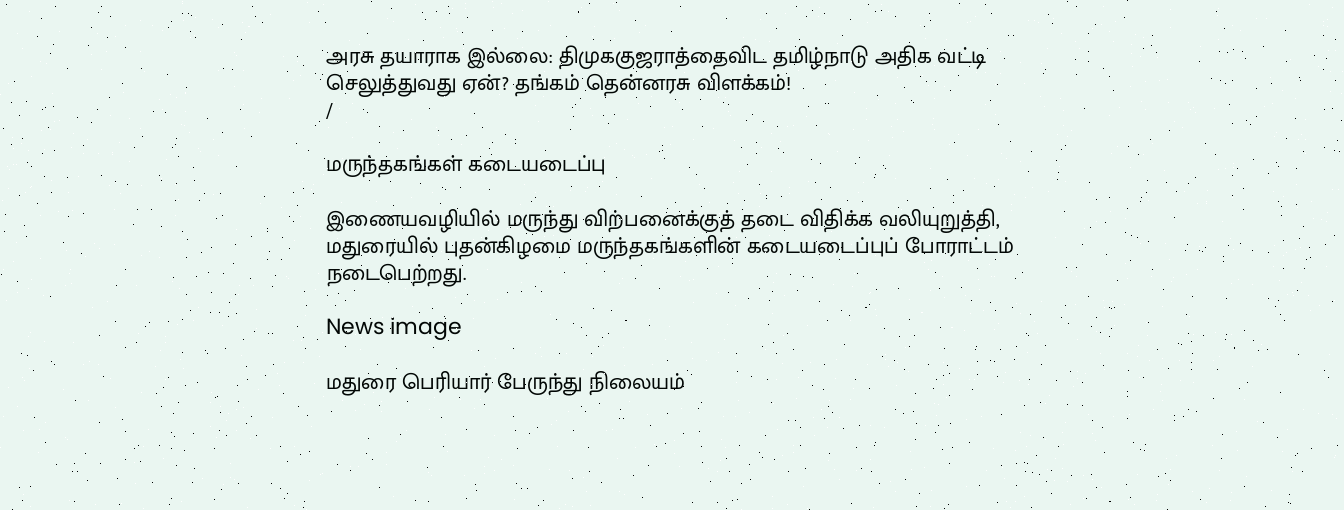அரசு தயாராக இல்லை: திமுககுஜராத்தைவிட தமிழ்நாடு அதிக வட்டி செலுத்துவது ஏன்? தங்கம் தென்னரசு விளக்கம்!
/

மருந்தகங்கள் கடையடைப்பு

இணையவழியில் மருந்து விற்பனைக்குத் தடை விதிக்க வலியுறுத்தி, மதுரையில் புதன்கிழமை மருந்தகங்களின் கடையடைப்புப் போராட்டம் நடைபெற்றது.

News image

மதுரை பெரியார் பேருந்து நிலையம்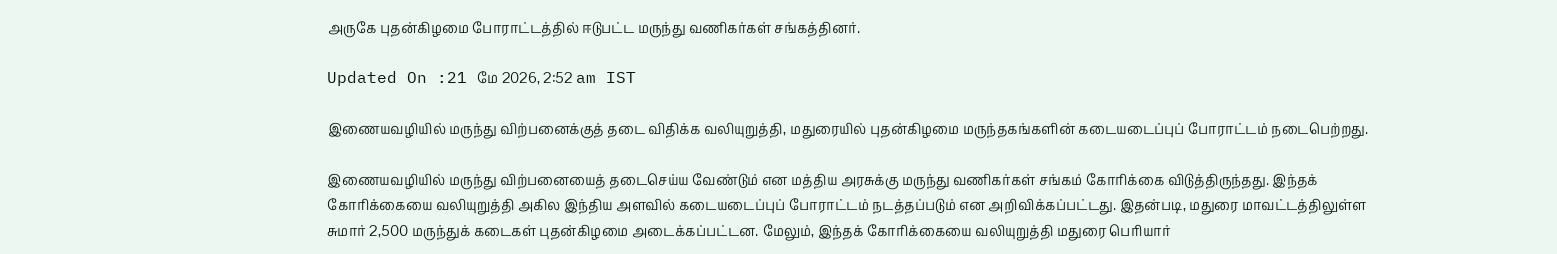அருகே புதன்கிழமை போராட்டத்தில் ஈடுபட்ட மருந்து வணிகர்கள் சங்கத்தினர்.

Updated On :21 மே 2026, 2:52 am IST

இணையவழியில் மருந்து விற்பனைக்குத் தடை விதிக்க வலியுறுத்தி, மதுரையில் புதன்கிழமை மருந்தகங்களின் கடையடைப்புப் போராட்டம் நடைபெற்றது.

இணையவழியில் மருந்து விற்பனையைத் தடைசெய்ய வேண்டும் என மத்திய அரசுக்கு மருந்து வணிகர்கள் சங்கம் கோரிக்கை விடுத்திருந்தது. இந்தக் கோரிக்கையை வலியுறுத்தி அகில இந்திய அளவில் கடையடைப்புப் போராட்டம் நடத்தப்படும் என அறிவிக்கப்பட்டது. இதன்படி, மதுரை மாவட்டத்திலுள்ள சுமார் 2,500 மருந்துக் கடைகள் புதன்கிழமை அடைக்கப்பட்டன. மேலும், இந்தக் கோரிக்கையை வலியுறுத்தி மதுரை பெரியார்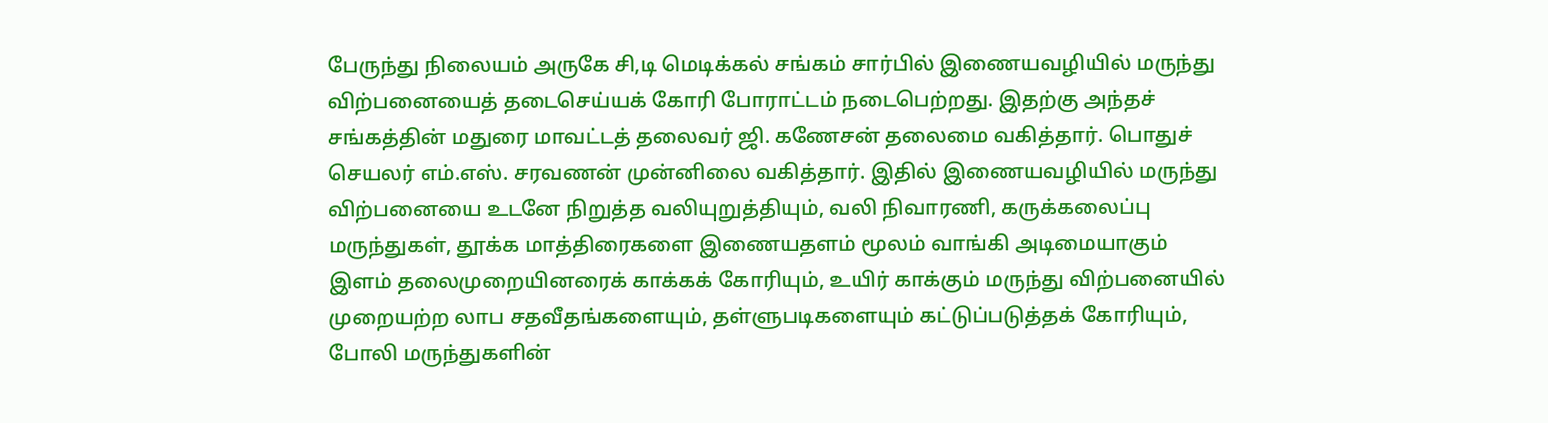பேருந்து நிலையம் அருகே சி,டி மெடிக்கல் சங்கம் சார்பில் இணையவழியில் மருந்து விற்பனையைத் தடைசெய்யக் கோரி போராட்டம் நடைபெற்றது. இதற்கு அந்தச் சங்கத்தின் மதுரை மாவட்டத் தலைவர் ஜி. கணேசன் தலைமை வகித்தார். பொதுச் செயலர் எம்.எஸ். சரவணன் முன்னிலை வகித்தார். இதில் இணையவழியில் மருந்து விற்பனையை உடனே நிறுத்த வலியுறுத்தியும், வலி நிவாரணி, கருக்கலைப்பு மருந்துகள், தூக்க மாத்திரைகளை இணையதளம் மூலம் வாங்கி அடிமையாகும் இளம் தலைமுறையினரைக் காக்கக் கோரியும், உயிர் காக்கும் மருந்து விற்பனையில் முறையற்ற லாப சதவீதங்களையும், தள்ளுபடிகளையும் கட்டுப்படுத்தக் கோரியும், போலி மருந்துகளின்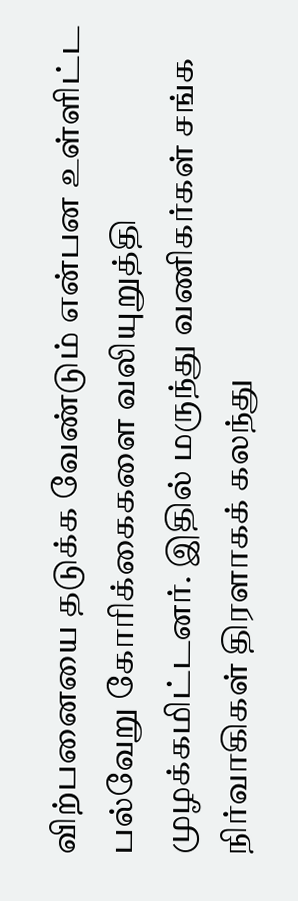விற்பனையை தடுக்க வேண்டும் என்பன உள்ளிட்ட பல்வேறு கோரிக்கைகளை வலியுறுத்தி முழக்கமிட்டனர். இதில் மருந்து வணிகர்கள் சங்க நிர்வாகிகள் திரளாகக் கலந்து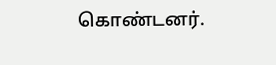கொண்டனர்.